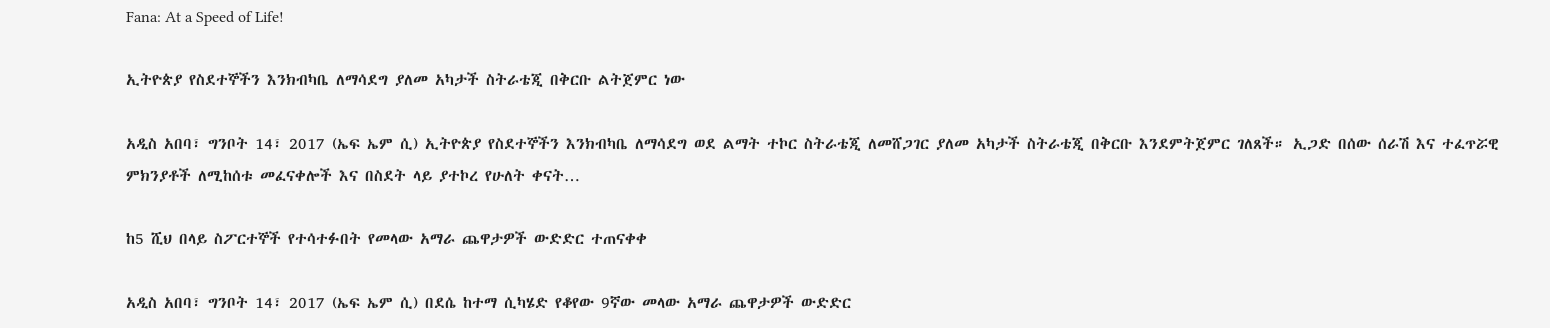Fana: At a Speed of Life!

ኢትዮጵያ የስደተኞችን እንክብካቤ ለማሳደግ ያለመ አካታች ስትራቴጂ በቅርቡ ልትጀምር ነው

አዲስ አበባ፣ ግንቦት 14፣ 2017 (ኤፍ ኤም ሲ) ኢትዮጵያ የስደተኞችን እንክብካቤ ለማሳደግ ወደ ልማት ተኮር ስትራቴጂ ለመሸጋገር ያለመ አካታች ስትራቴጂ በቅርቡ እንደምትጀምር ገለጸች። ኢጋድ በሰው ሰራሽ እና ተፈጥሯዊ ምክንያቶች ለሚከሰቱ መፈናቀሎች እና በስደት ላይ ያተኮረ የሁለት ቀናት…

ከ5 ሺህ በላይ ስፖርተኞች የተሳተፉበት የመላው አማራ ጨዋታዎች ውድድር ተጠናቀቀ

አዲስ አበባ፣ ግንቦት 14፣ 2017 (ኤፍ ኤም ሲ) በደሴ ከተማ ሲካሄድ የቆየው 9ኛው መላው አማራ ጨዋታዎች ውድድር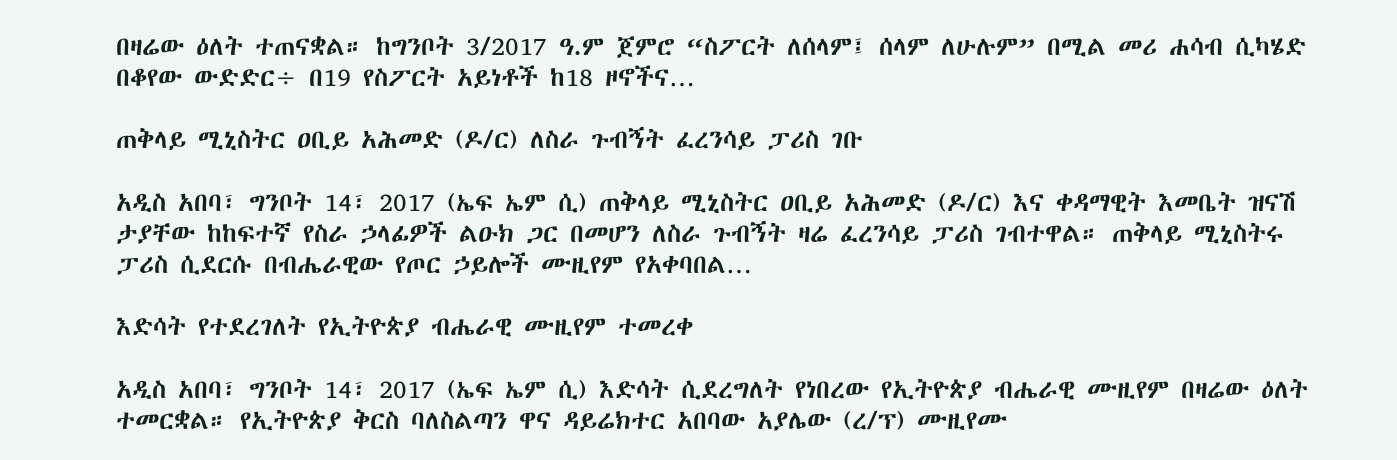በዛሬው ዕለት ተጠናቋል። ከግንቦት 3/2017 ዓ.ም ጀምሮ “ስፖርት ለሰላም፤ ሰላም ለሁሉም” በሚል መሪ ሐሳብ ሲካሄድ በቆየው ውድድር÷ በ19 የስፖርት አይነቶች ከ18 ዞኖችና…

ጠቅላይ ሚኒስትር ዐቢይ አሕመድ (ዶ/ር) ለስራ ጉብኝት ፈረንሳይ ፓሪስ ገቡ

አዲስ አበባ፣ ግንቦት 14፣ 2017 (ኤፍ ኤም ሲ) ጠቅላይ ሚኒስትር ዐቢይ አሕመድ (ዶ/ር) እና ቀዳማዊት እመቤት ዝናሽ ታያቸው ከከፍተኛ የስራ ኃላፊዎች ልዑክ ጋር በመሆን ለስራ ጉብኝት ዛሬ ፈረንሳይ ፓሪስ ገብተዋል። ጠቅላይ ሚኒስትሩ ፓሪስ ሲደርሱ በብሔራዊው የጦር ኃይሎች ሙዚየም የአቀባበል…

እድሳት የተደረገለት የኢትዮጵያ ብሔራዊ ሙዚየም ተመረቀ

አዲስ አበባ፣ ግንቦት 14፣ 2017 (ኤፍ ኤም ሲ) እድሳት ሲደረግለት የነበረው የኢትዮጵያ ብሔራዊ ሙዚየም በዛሬው ዕለት ተመርቋል። የኢትዮጵያ ቅርስ ባለስልጣን ዋና ዳይሬክተር አበባው አያሌው (ረ/ፕ) ሙዚየሙ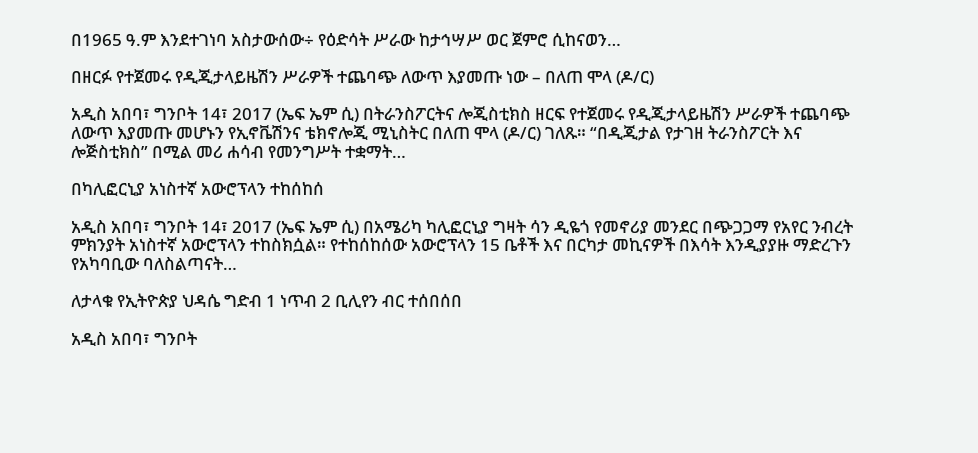በ1965 ዓ.ም እንደተገነባ አስታውሰው÷ የዕድሳት ሥራው ከታኅሣሥ ወር ጀምሮ ሲከናወን…

በዘርፉ የተጀመሩ የዲጂታላይዜሽን ሥራዎች ተጨባጭ ለውጥ እያመጡ ነው – በለጠ ሞላ (ዶ/ር)

አዲስ አበባ፣ ግንቦት 14፣ 2017 (ኤፍ ኤም ሲ) በትራንስፖርትና ሎጂስቲክስ ዘርፍ የተጀመሩ የዲጂታላይዜሽን ሥራዎች ተጨባጭ ለውጥ እያመጡ መሆኑን የኢኖቬሽንና ቴክኖሎጂ ሚኒስትር በለጠ ሞላ (ዶ/ር) ገለጹ። “በዲጂታል የታገዘ ትራንስፖርት እና ሎጅስቲክስ” በሚል መሪ ሐሳብ የመንግሥት ተቋማት…

በካሊፎርኒያ አነስተኛ አውሮፕላን ተከሰከሰ

አዲስ አበባ፣ ግንቦት 14፣ 2017 (ኤፍ ኤም ሲ) በአሜሪካ ካሊፎርኒያ ግዛት ሳን ዲዬጎ የመኖሪያ መንደር በጭጋጋማ የአየር ንብረት ምክንያት አነስተኛ አውሮፕላን ተከስክሷል። የተከሰከሰው አውሮፕላን 15 ቤቶች እና በርካታ መኪናዎች በእሳት እንዲያያዙ ማድረጉን የአካባቢው ባለስልጣናት…

ለታላቁ የኢትዮጵያ ህዳሴ ግድብ 1 ነጥብ 2 ቢሊየን ብር ተሰበሰበ

አዲስ አበባ፣ ግንቦት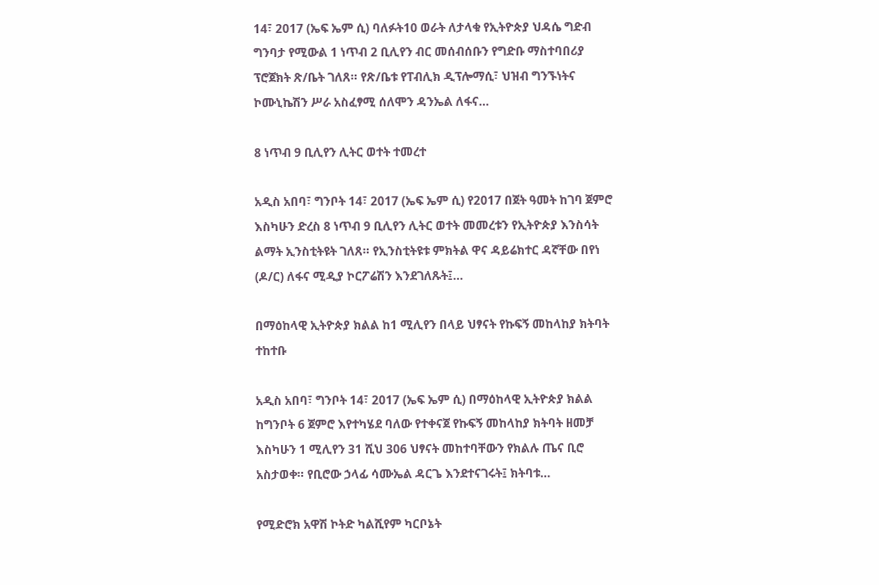14፣ 2017 (ኤፍ ኤም ሲ) ባለፉት10 ወራት ለታላቁ የኢትዮጵያ ህዳሴ ግድብ ግንባታ የሚውል 1 ነጥብ 2 ቢሊየን ብር መሰብሰቡን የግድቡ ማስተባበሪያ ፕሮጀክት ጽ/ቤት ገለጸ። የጽ/ቤቱ የፐብሊክ ዲፕሎማሲ፣ ህዝብ ግንኙነትና ኮሙኒኬሽን ሥራ አስፈፃሚ ሰለሞን ዳንኤል ለፋና…

8 ነጥብ 9 ቢሊየን ሊትር ወተት ተመረተ

አዲስ አበባ፣ ግንቦት 14፣ 2017 (ኤፍ ኤም ሲ) የ2017 በጀት ዓመት ከገባ ጀምሮ እስካሁን ድረስ 8 ነጥብ 9 ቢሊየን ሊትር ወተት መመረቱን የኢትዮጵያ እንስሳት ልማት ኢንስቲትዩት ገለጸ። የኢንስቲትዩቱ ምክትል ዋና ዳይሬክተር ዳኛቸው በየነ (ዶ/ር) ለፋና ሚዲያ ኮርፖሬሽን እንደገለጹት፤…

በማዕከላዊ ኢትዮጵያ ክልል ከ1 ሚሊየን በላይ ህፃናት የኩፍኝ መከላከያ ክትባት ተከተቡ

አዲስ አበባ፣ ግንቦት 14፣ 2017 (ኤፍ ኤም ሲ) በማዕከላዊ ኢትዮጵያ ክልል ከግንቦት 6 ጀምሮ እየተካሄደ ባለው የተቀናጀ የኩፍኝ መከላከያ ክትባት ዘመቻ እስካሁን 1 ሚሊየን 31 ሺህ 306 ህፃናት መከተባቸውን የክልሉ ጤና ቢሮ አስታወቀ። የቢሮው ኃላፊ ሳሙኤል ዳርጌ እንደተናገሩት፤ ክትባቱ…

የሚድሮክ አዋሽ ኮትድ ካልሺየም ካርቦኔት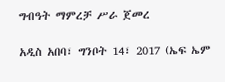ግብዓት ማምረቻ ሥራ ጀመረ

አዲስ አበባ፣ ግንቦት 14፣ 2017 (ኤፍ ኤም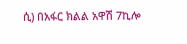ሲ) በአፋር ክልል አዋሽ 7ኪሎ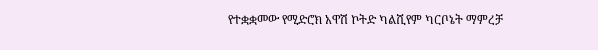የተቋቋመው የሚድሮክ አዋሽ ኮትድ ካልሺየም ካርቦኔት ማምረቻ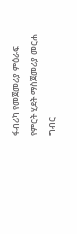ፋብሪካ የመጀመሪያ ምዕራፍ የምርት ሂደት ማስጀመሪያ መርሐ ግብር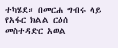ተካሄደ። በመርሐ ግብሩ ላይ የአፋር ክልል ርዕሰ መስተዳድር አወል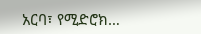አርባ፣ የሚድሮክ…